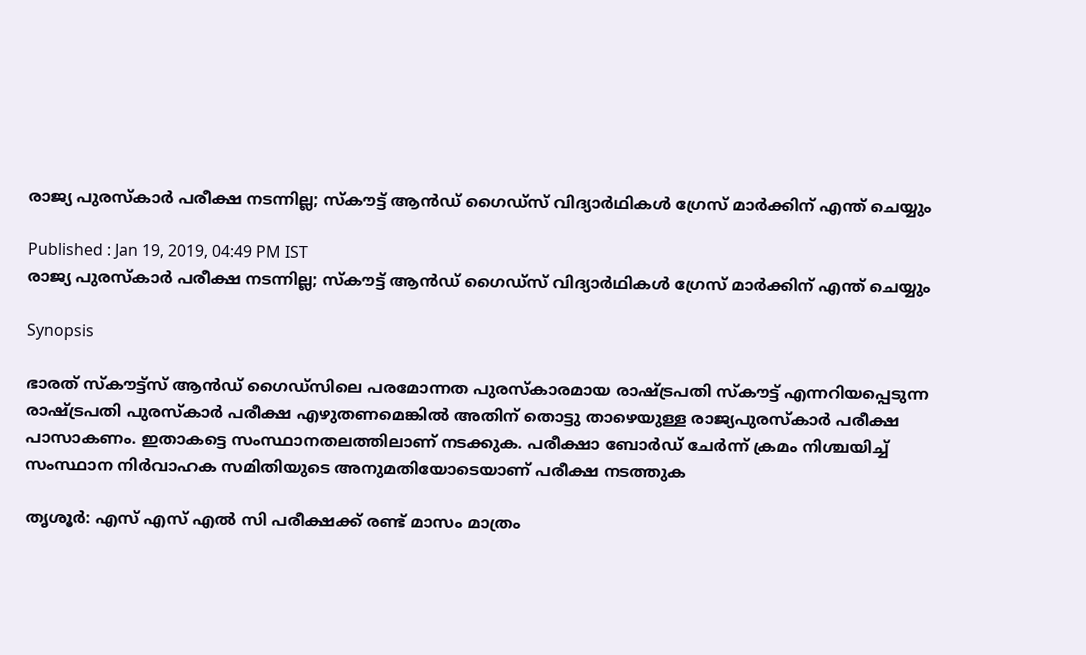രാജ്യ പുരസ്‌കാര്‍ പരീക്ഷ നടന്നില്ല; സ്‌കൗട്ട് ആന്‍ഡ് ഗൈഡ്‌സ് വിദ്യാര്‍ഥികള്‍ ഗ്രേസ് മാര്‍ക്കിന് എന്ത് ചെയ്യും

Published : Jan 19, 2019, 04:49 PM IST
രാജ്യ പുരസ്‌കാര്‍ പരീക്ഷ നടന്നില്ല; സ്‌കൗട്ട് ആന്‍ഡ് ഗൈഡ്‌സ് വിദ്യാര്‍ഥികള്‍ ഗ്രേസ് മാര്‍ക്കിന് എന്ത് ചെയ്യും

Synopsis

ഭാരത് സ്‌കൗട്ട്‌സ് ആന്‍ഡ് ഗൈഡ്സിലെ പരമോന്നത പുരസ്‌കാരമായ രാഷ്ട്രപതി സ്‌കൗട്ട് എന്നറിയപ്പെടുന്ന രാഷ്ട്രപതി പുരസ്‌കാര്‍ പരീക്ഷ എഴുതണമെങ്കില്‍ അതിന് തൊട്ടു താഴെയുള്ള രാജ്യപുരസ്‌കാര്‍ പരീക്ഷ പാസാകണം. ഇതാകട്ടെ സംസ്ഥാനതലത്തിലാണ് നടക്കുക. പരീക്ഷാ ബോര്‍ഡ് ചേര്‍ന്ന് ക്രമം നിശ്ചയിച്ച് സംസ്ഥാന നിര്‍വാഹക സമിതിയുടെ അനുമതിയോടെയാണ് പരീക്ഷ നടത്തുക

തൃശൂര്‍: എസ് എസ് എല്‍ സി പരീക്ഷക്ക് രണ്ട് മാസം മാത്രം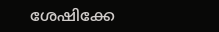ശേഷിക്കേ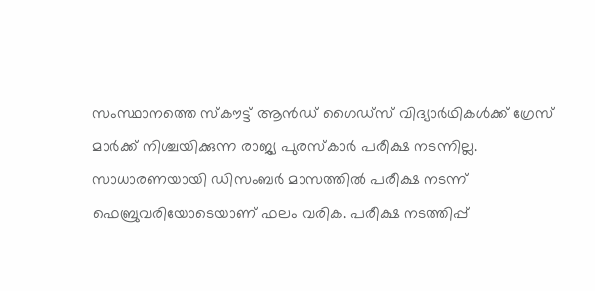സംസ്ഥാനത്തെ സ്‌കൗട്ട് ആന്‍ഡ് ഗൈഡ്‌സ് വിദ്യാര്‍ഥികള്‍ക്ക് ഗ്രേസ് മാര്‍ക്ക് നിശ്ചയിക്കുന്ന രാജ്യ പുരസ്‌കാര്‍ പരീക്ഷ നടന്നില്ല. സാധാരണയായി ഡിസംബര്‍ മാസത്തില്‍ പരീക്ഷ നടന്ന് ഫെബ്രുവരിയോടെയാണ് ഫലം വരിക. പരീക്ഷ നടത്തിപ്പ്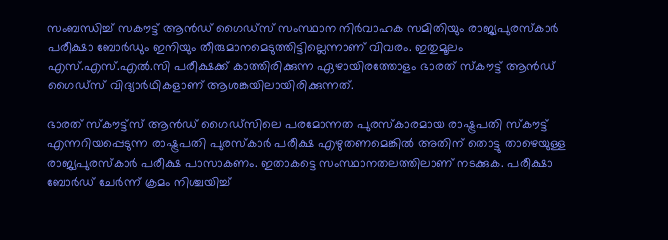സംബന്ധിച്ച് സകൗട്ട് ആന്‍ഡ് ഗൈഡ്‌സ് സംസ്ഥാന നിര്‍വാഹക സമിതിയും രാജ്യപുരസ്‌കാര്‍ പരീക്ഷാ ബോര്‍ഡും ഇനിയും തീരുമാനമെടുത്തിട്ടില്ലെന്നാണ് വിവരം. ഇതുമൂലം എസ്.എസ്.എല്‍.സി പരീക്ഷക്ക് കാത്തിരിക്കുന്ന ഏഴായിരത്തോളം ഭാരത് സ്‌കൗട്ട് ആന്‍ഡ് ഗൈഡ്‌സ് വിദ്യാര്‍ഥികളാണ് ആശങ്കയിലായിരിക്കുന്നത്.

ഭാരത് സ്‌കൗട്ട്‌സ് ആന്‍ഡ് ഗൈഡ്സിലെ പരമോന്നത പുരസ്‌കാരമായ രാഷ്ട്രപതി സ്‌കൗട്ട് എന്നറിയപ്പെടുന്ന രാഷ്ട്രപതി പുരസ്‌കാര്‍ പരീക്ഷ എഴുതണമെങ്കില്‍ അതിന് തൊട്ടു താഴെയുള്ള രാജ്യപുരസ്‌കാര്‍ പരീക്ഷ പാസാകണം. ഇതാകട്ടെ സംസ്ഥാനതലത്തിലാണ് നടക്കുക. പരീക്ഷാ ബോര്‍ഡ് ചേര്‍ന്ന് ക്രമം നിശ്ചയിച്ച്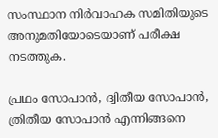സംസ്ഥാന നിര്‍വാഹക സമിതിയുടെ അനുമതിയോടെയാണ് പരീക്ഷ നടത്തുക.

പ്രഥം സോപാന്‍, ദ്വിതീയ സോപാന്‍, ത്രിതീയ സോപാന്‍ എന്നിങ്ങനെ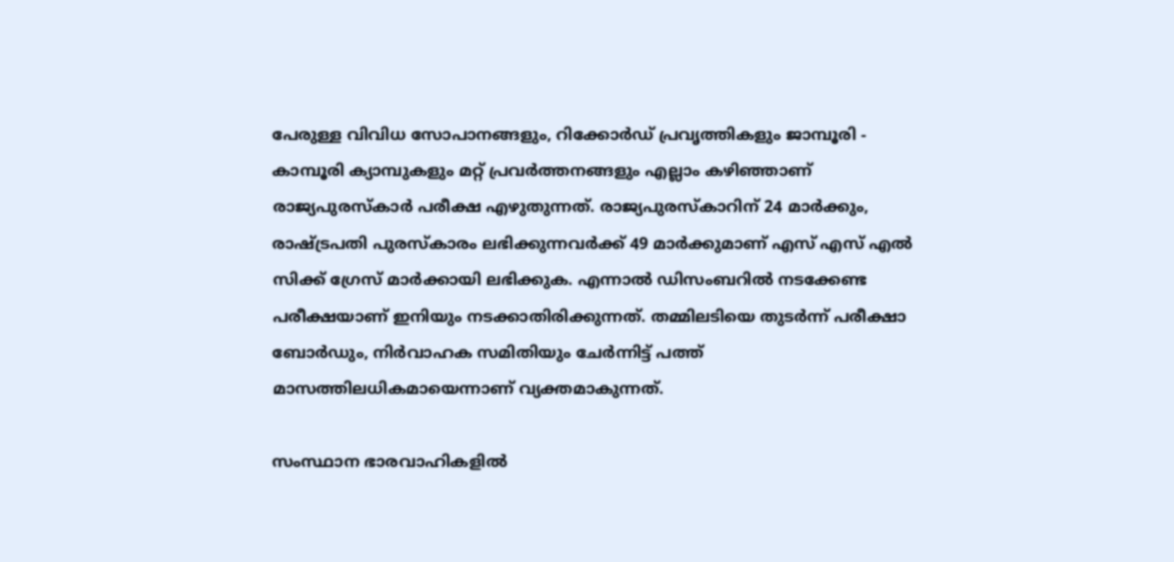പേരുള്ള വിവിധ സോപാനങ്ങളും, റിക്കോര്‍ഡ് പ്രവൃത്തികളും ജാമ്പൂരി - കാമ്പൂരി ക്യാമ്പുകളും മറ്റ് പ്രവര്‍ത്തനങ്ങളും എല്ലാം കഴിഞ്ഞാണ് രാജ്യപുരസ്‌കാര്‍ പരീക്ഷ എഴുതുന്നത്. രാജ്യപുരസ്‌കാറിന് 24 മാര്‍ക്കും, രാഷ്ട്രപതി പുരസ്‌കാരം ലഭിക്കുന്നവര്‍ക്ക് 49 മാര്‍ക്കുമാണ് എസ് എസ് എല്‍ സിക്ക് ഗ്രേസ് മാര്‍ക്കായി ലഭിക്കുക. എന്നാല്‍ ഡിസംബറില്‍ നടക്കേണ്ട പരീക്ഷയാണ് ഇനിയും നടക്കാതിരിക്കുന്നത്. തമ്മിലടിയെ തുടര്‍ന്ന് പരീക്ഷാ ബോര്‍ഡും, നിര്‍വാഹക സമിതിയും ചേര്‍ന്നിട്ട് പത്ത് മാസത്തിലധികമായെന്നാണ് വ്യക്തമാകുന്നത്.

സംസ്ഥാന ഭാരവാഹികളില്‍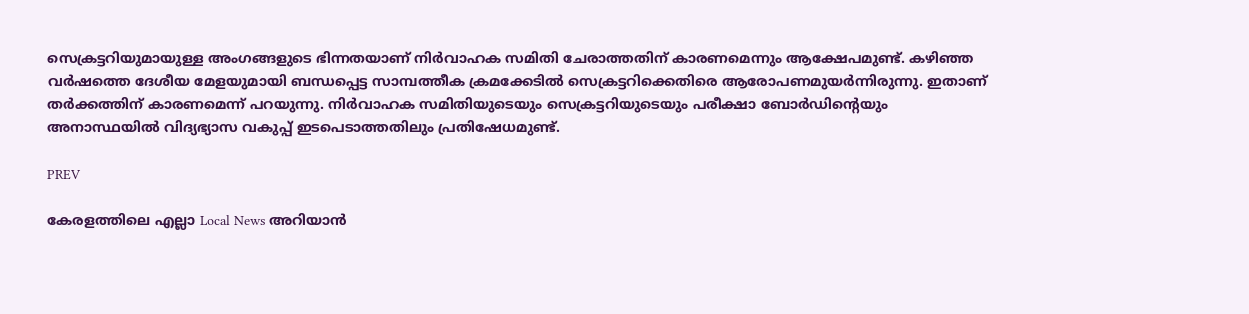സെക്രട്ടറിയുമായുള്ള അംഗങ്ങളുടെ ഭിന്നതയാണ് നിര്‍വാഹക സമിതി ചേരാത്തതിന് കാരണമെന്നും ആക്ഷേപമുണ്ട്. കഴിഞ്ഞ വര്‍ഷത്തെ ദേശീയ മേളയുമായി ബന്ധപ്പെട്ട സാമ്പത്തീക ക്രമക്കേടില്‍ സെക്രട്ടറിക്കെതിരെ ആരോപണമുയര്‍ന്നിരുന്നു. ഇതാണ് തര്‍ക്കത്തിന് കാരണമെന്ന് പറയുന്നു. നിര്‍വാഹക സമിതിയുടെയും സെക്രട്ടറിയുടെയും പരീക്ഷാ ബോര്‍ഡിന്റെയും അനാസ്ഥയില്‍ വിദ്യഭ്യാസ വകുപ്പ് ഇടപെടാത്തതിലും പ്രതിഷേധമുണ്ട്.

PREV

കേരളത്തിലെ എല്ലാ Local News അറിയാൻ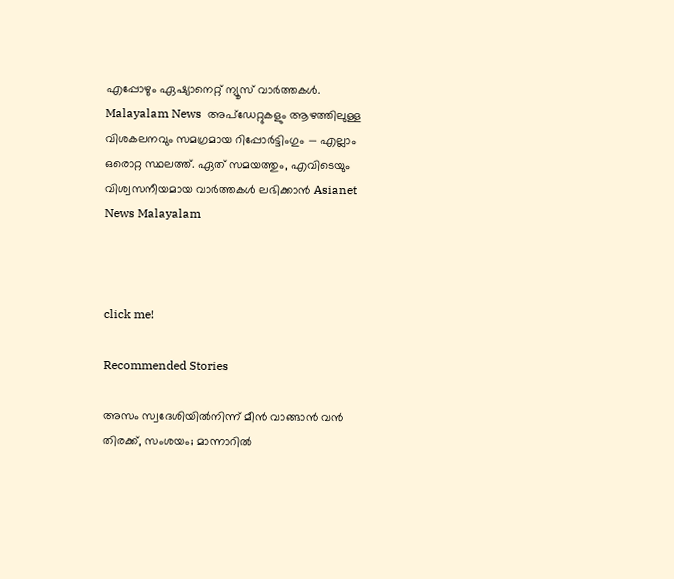എപ്പോഴും ഏഷ്യാനെറ്റ് ന്യൂസ് വാർത്തകൾ. Malayalam News  അപ്‌ഡേറ്റുകളും ആഴത്തിലുള്ള വിശകലനവും സമഗ്രമായ റിപ്പോർട്ടിംഗും — എല്ലാം ഒരൊറ്റ സ്ഥലത്ത്. ഏത് സമയത്തും, എവിടെയും വിശ്വസനീയമായ വാർത്തകൾ ലഭിക്കാൻ Asianet News Malayalam



click me!

Recommended Stories

അസം സ്വദേശിയിൽനിന്ന് മീൻ വാങ്ങാൻ വൻ തിരക്ക്, സംശയം; മാന്നാറിൽ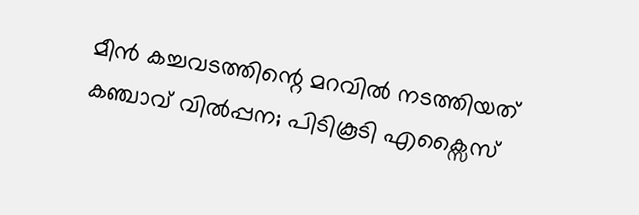മീൻ കച്ചവടത്തിന്റെ മറവിൽ നടത്തിയത് കഞ്ചാവ് വിൽപ്പന; പിടികൂടി എക്സൈസ്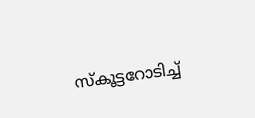സ്കൂട്ടറോടിച്ച്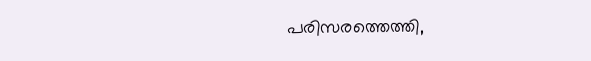പരിസരത്തെത്തി,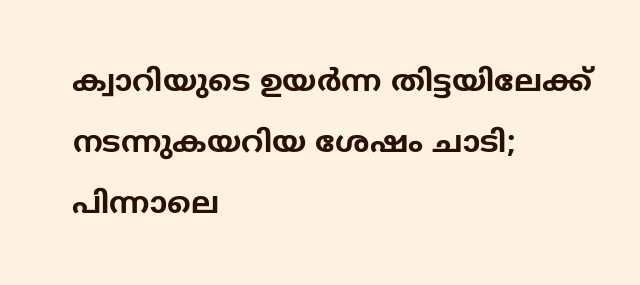ക്വാറിയുടെ ഉയര്‍ന്ന തിട്ടയിലേക്ക് നടന്നുകയറിയ ശേഷം ചാടി; പിന്നാലെ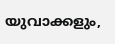യുവാക്കളും,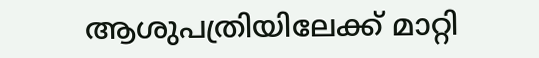ആശുപത്രിയിലേക്ക് മാറ്റി